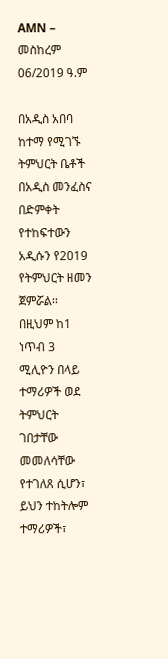AMN – መስከረም 06/2019 ዓ.ም

በአዲስ አበባ ከተማ የሚገኙ ትምህርት ቤቶች በአዲስ መንፈስና በድምቀት የተከፍተውን አዲሱን የ2019 የትምህርት ዘመን ጀምሯል፡፡
በዚህም ከ1 ነጥብ 3 ሚሊዮን በላይ ተማሪዎች ወደ ትምህርት ገበታቸው መመለሳቸው የተገለጸ ሲሆን፣ ይህን ተከትሎም ተማሪዎች፣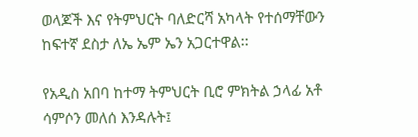ወላጆች እና የትምህርት ባለድርሻ አካላት የተሰማቸውን ከፍተኛ ደስታ ለኤ ኤም ኤን አጋርተዋል፡፡

የአዲስ አበባ ከተማ ትምህርት ቢሮ ምክትል ኃላፊ አቶ ሳምሶን መለሰ እንዳሉት፤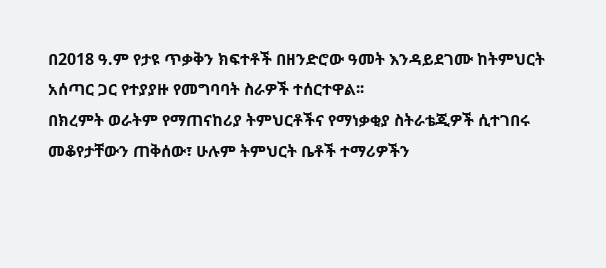በ2018 ዓ.ም የታዩ ጥቃቅን ክፍተቶች በዘንድሮው ዓመት እንዳይደገሙ ከትምህርት አሰጣር ጋር የተያያዙ የመግባባት ስራዎች ተሰርተዋል፡፡
በክረምት ወራትም የማጠናከሪያ ትምህርቶችና የማነቃቂያ ስትራቴጂዎች ሲተገበሩ መቆየታቸውን ጠቅሰው፣ ሁሉም ትምህርት ቤቶች ተማሪዎችን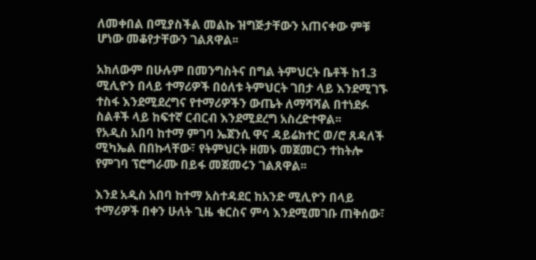ለመቀበል በሚያስችል መልኩ ዝግጅታቸውን አጠናቀው ምቹ ሆነው መቆየታቸውን ገልጸዋል፡፡

አክለውም በሁሉም በመንግስትና በግል ትምህርት ቤቶች ከ1.3 ሚሊዮን በላይ ተማሪዎች በዕለቱ ትምህርት ገበታ ላይ እንደሚገኙ ተስፋ እንደሚደረግና የተማሪዎችን ውጤት ለማሻሻል በተነደፉ ስልቶች ላይ ከፍተኛ ርብርብ እንደሚደረግ አስረድተዋል፡፡
የአዲስ አበባ ከተማ ምገባ ኤጀንሲ ዋና ዳይሬክተር ወ/ሮ ጸዳለች ሚካኤል በበኩላቸው፣ የትምህርት ዘመኑ መጀመርን ተከትሎ የምገባ ፕሮግራሙ በይፋ መጀመሩን ገልጸዋል፡፡

እንደ አዲስ አበባ ከተማ አስተዳደር ከአንድ ሚሊዮን በላይ ተማሪዎች በቀን ሁለት ጊዜ ቁርስና ምሳ እንደሚመገቡ ጠቅሰው፣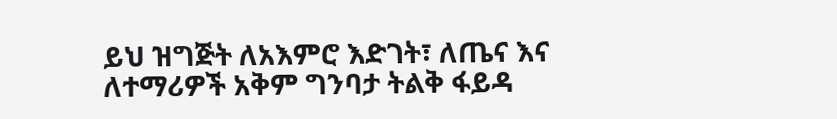ይህ ዝግጅት ለአእምሮ እድገት፣ ለጤና እና ለተማሪዎች አቅም ግንባታ ትልቅ ፋይዳ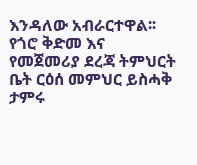እንዳለው አብራርተዋል፡፡
የጎሮ ቅድመ እና የመጀመሪያ ደረጃ ትምህርት ቤት ርዕሰ መምህር ይስሓቅ ታምሩ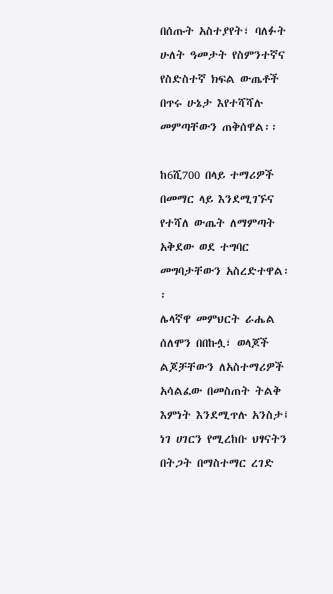በሰጡት አስተያየት፣ ባለፉት ሁለት ዓመታት የስምንተኛና የስድስተኛ ክፍል ውጤቶች በጥሩ ሁኔታ እየተሻሻሉ መምጣቸውን ጠቅሰዋል፡፡

ከ6ሺ700 በላይ ተማሪዎች በመማር ላይ እንደሚገኙና የተሻለ ውጤት ለማምጣት አቅደው ወደ ተግባር መግባታቸውን አስረድተዋል፡፡
ሌላኛዋ መምህርት ራሔል ሰለሞን በበኩሏ፣ ወላጆች ልጆቻቸውን ለአስተማሪዎች አሳልፈው በመስጠት ትልቅ እምነት እንደሚጥሉ አንስታ፤ ነገ ሀገርን የሚረከቡ ህፃናትን በትጋት በማስተማር ረገድ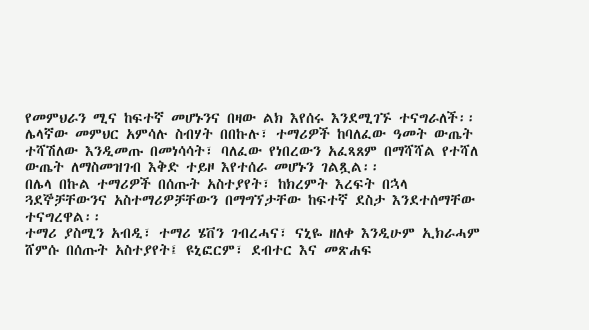የመምህራን ሚና ከፍተኛ መሆኑንና በዛው ልክ እየሰሩ እንደሚገኙ ተናግራለች፡፡
ሌላኛው መምህር አምሳሉ ስብሃት በበኩሉ፣ ተማሪዎች ከባለፈው ዓመት ውጤት ተሻሽለው እንዲመጡ በመነሳሳት፣ ባለፈው የነበረውን አፈጻጸም በማሻሻል የተሻለ ውጤት ለማስመዝገብ እቅድ ተይዞ እየተሰራ መሆኑን ገልጿል፡፡
በሌላ በኩል ተማሪዎች በሰጡት አስተያየት፣ ከክረምት እረፍት በኋላ ጓደኞቻቸውንና አስተማሪዎቻቸውን በማግኘታቸው ከፍተኛ ደስታ እንደተሰማቸው ተናግረዋል፡፡
ተማሪ ያስሚን አብዲ፣ ተማሪ ሄቨን ገብረሓና፣ ናኒዬ ዘለቀ እንዲሁም ኢክራሓም ሸምሱ በሰጡት አስተያየት፤ ዩኒፎርም፣ ደብተር እና መጽሐፍ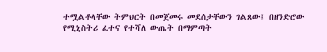ተሟልቶላቸው ትምህርት በመጀመሩ መደሰታቸውን ገልጸው፤ በዘንድሮው የሚኒስትሪ ፈተና የተሻለ ውጤት በማምጣት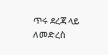ጥሩ ደረጃ ላይ ለመድረስ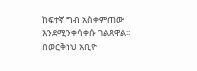ከፍተኛ ግብ አስቀምጠው እንደሚንቀሳቀሱ ገልጸዋል፡፡
በወርቅነህ አቢዮ